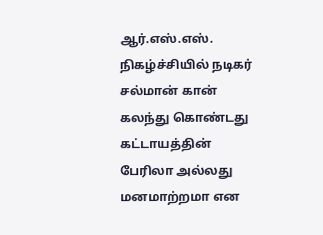ஆர்.எஸ்.எஸ். நிகழ்ச்சியில் நடிகர் சல்மான் கான் கலந்து கொண்டது கட்டாயத்தின் பேரிலா அல்லது மனமாற்றமா என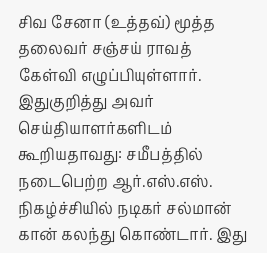சிவ சேனா (உத்தவ்) மூத்த தலைவர் சஞ்சய் ராவத் கேள்வி எழுப்பியுள்ளார்.
இதுகுறித்து அவர் செய்தியாளர்களிடம் கூறியதாவது: சமீபத்தில் நடைபெற்ற ஆர்.எஸ்.எஸ். நிகழ்ச்சியில் நடிகர் சல்மான் கான் கலந்து கொண்டார். இது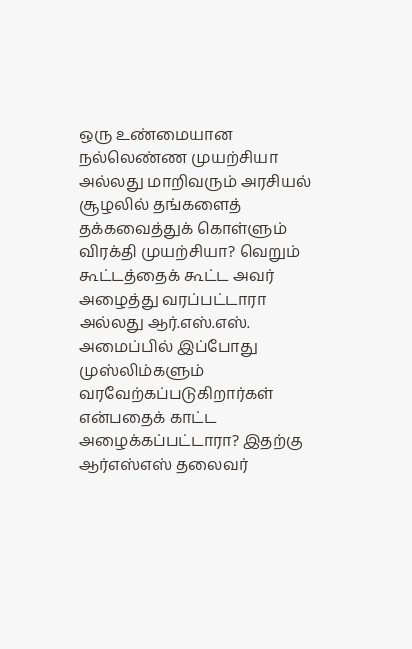ஒரு உண்மையான நல்லெண்ண முயற்சியா அல்லது மாறிவரும் அரசியல் சூழலில் தங்களைத் தக்கவைத்துக் கொள்ளும் விரக்தி முயற்சியா? வெறும் கூட்டத்தைக் கூட்ட அவர் அழைத்து வரப்பட்டாரா அல்லது ஆர்.எஸ்.எஸ். அமைப்பில் இப்போது முஸ்லிம்களும் வரவேற்கப்படுகிறார்கள் என்பதைக் காட்ட அழைக்கப்பட்டாரா? இதற்கு ஆர்எஸ்எஸ் தலைவர்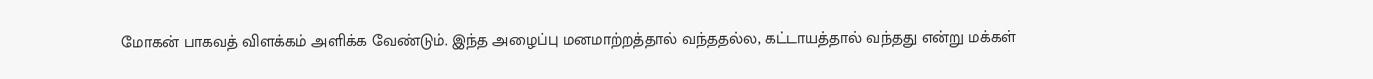மோகன் பாகவத் விளக்கம் அளிக்க வேண்டும். இந்த அழைப்பு மனமாற்றத்தால் வந்ததல்ல, கட்டாயத்தால் வந்தது என்று மக்கள்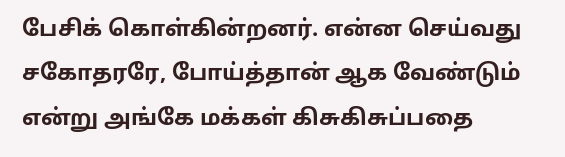பேசிக் கொள்கின்றனர். என்ன செய்வது சகோதரரே, போய்த்தான் ஆக வேண்டும் என்று அங்கே மக்கள் கிசுகிசுப்பதை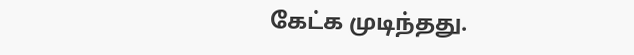கேட்க முடிந்தது.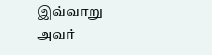இவ்வாறு அவர்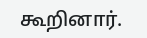கூறினார்.